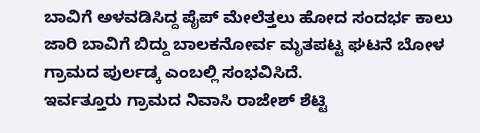ಬಾವಿಗೆ ಅಳವಡಿಸಿದ್ದ ಪೈಪ್ ಮೇಲೆತ್ತಲು ಹೋದ ಸಂದರ್ಭ ಕಾಲು ಜಾರಿ ಬಾವಿಗೆ ಬಿದ್ದು ಬಾಲಕನೋರ್ವ ಮೃತಪಟ್ಟ ಘಟನೆ ಬೋಳ ಗ್ರಾಮದ ಪುರ್ಲಡ್ಕ ಎಂಬಲ್ಲಿ ಸಂಭವಿಸಿದೆ.
ಇರ್ವತ್ತೂರು ಗ್ರಾಮದ ನಿವಾಸಿ ರಾಜೇಶ್ ಶೆಟ್ಟಿ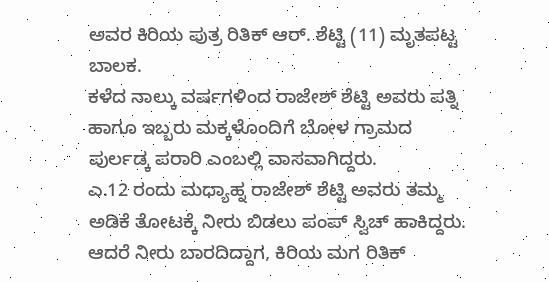ಅವರ ಕಿರಿಯ ಪುತ್ರ ರಿತಿಕ್ ಆರ್. ಶೆಟ್ಟಿ (11) ಮೃತಪಟ್ಟ ಬಾಲಕ.
ಕಳೆದ ನಾಲ್ಕು ವರ್ಷಗಳಿಂದ ರಾಜೇಶ್ ಶೆಟ್ಟಿ ಅವರು ಪತ್ನಿ ಹಾಗೂ ಇಬ್ಬರು ಮಕ್ಕಳೊಂದಿಗೆ ಬೋಳ ಗ್ರಾಮದ ಪುರ್ಲಡ್ಕ ಪರಾರಿ ಎಂಬಲ್ಲಿ ವಾಸವಾಗಿದ್ದರು.
ಎ.12 ರಂದು ಮಧ್ಯಾಹ್ನ ರಾಜೇಶ್ ಶೆಟ್ಟಿ ಅವರು ತಮ್ಮ ಅಡಿಕೆ ತೋಟಕ್ಕೆ ನೀರು ಬಿಡಲು ಪಂಪ್ ಸ್ವಿಚ್ ಹಾಕಿದ್ದರು. ಆದರೆ ನೀರು ಬಾರದಿದ್ದಾಗ, ಕಿರಿಯ ಮಗ ರಿತಿಕ್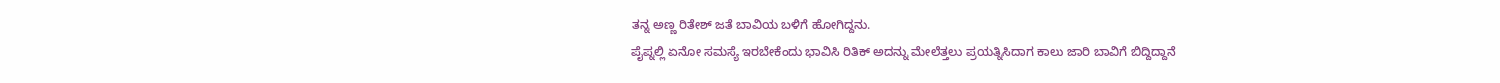ತನ್ನ ಅಣ್ಣ ರಿತೇಶ್ ಜತೆ ಬಾವಿಯ ಬಳಿಗೆ ಹೋಗಿದ್ದನು.
ಪೈಪ್ನಲ್ಲಿ ಏನೋ ಸಮಸ್ಯೆ ಇರಬೇಕೆಂದು ಭಾವಿಸಿ ರಿತಿಕ್ ಅದನ್ನು ಮೇಲೆತ್ತಲು ಪ್ರಯತ್ನಿಸಿದಾಗ ಕಾಲು ಜಾರಿ ಬಾವಿಗೆ ಬಿದ್ದಿದ್ದಾನೆ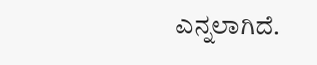ಎನ್ನಲಾಗಿದೆ.